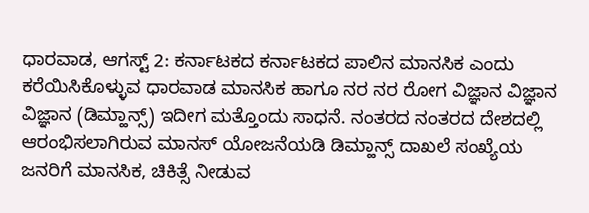ಧಾರವಾಡ, ಆಗಸ್ಟ್ 2: ಕರ್ನಾಟಕದ ಕರ್ನಾಟಕದ ಪಾಲಿನ ಮಾನಸಿಕ ಎಂದು ಕರೆಯಿಸಿಕೊಳ್ಳುವ ಧಾರವಾಡ ಮಾನಸಿಕ ಹಾಗೂ ನರ ನರ ರೋಗ ವಿಜ್ಞಾನ ವಿಜ್ಞಾನ ವಿಜ್ಞಾನ (ಡಿಮ್ಹಾನ್ಸ್) ಇದೀಗ ಮತ್ತೊಂದು ಸಾಧನೆ. ನಂತರದ ನಂತರದ ದೇಶದಲ್ಲಿ ಆರಂಭಿಸಲಾಗಿರುವ ಮಾನಸ್ ಯೋಜನೆಯಡಿ ಡಿಮ್ಹಾನ್ಸ್ ದಾಖಲೆ ಸಂಖ್ಯೆಯ ಜನರಿಗೆ ಮಾನಸಿಕ, ಚಿಕಿತ್ಸೆ ನೀಡುವ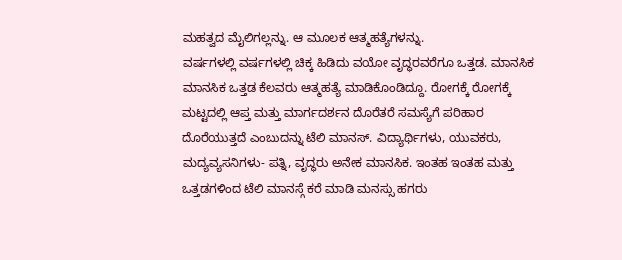ಮಹತ್ವದ ಮೈಲಿಗಲ್ಲನ್ನು. ಆ ಮೂಲಕ ಆತ್ಮಹತ್ಯೆಗಳನ್ನು.
ವರ್ಷಗಳಲ್ಲಿ ವರ್ಷಗಳಲ್ಲಿ ಚಿಕ್ಕ ಹಿಡಿದು ವಯೋ ವೃದ್ಧರವರೆಗೂ ಒತ್ತಡ. ಮಾನಸಿಕ ಮಾನಸಿಕ ಒತ್ತಡ ಕೆಲವರು ಆತ್ಮಹತ್ಯೆ ಮಾಡಿಕೊಂಡಿದ್ದೂ. ರೋಗಕ್ಕೆ ರೋಗಕ್ಕೆ ಮಟ್ಟದಲ್ಲಿ ಆಪ್ತ ಮತ್ತು ಮಾರ್ಗದರ್ಶನ ದೊರೆತರೆ ಸಮಸ್ಯೆಗೆ ಪರಿಹಾರ ದೊರೆಯುತ್ತದೆ ಎಂಬುದನ್ನು ಟೆಲಿ ಮಾನಸ್. ವಿದ್ಯಾರ್ಥಿಗಳು, ಯುವಕರು, ಮದ್ಯವ್ಯಸನಿಗಳು- ಪತ್ನಿ, ವೃದ್ಧರು ಅನೇಕ ಮಾನಸಿಕ. ಇಂತಹ ಇಂತಹ ಮತ್ತು ಒತ್ತಡಗಳಿಂದ ಟೆಲಿ ಮಾನಸ್ಗೆ ಕರೆ ಮಾಡಿ ಮನಸ್ಸು ಹಗರು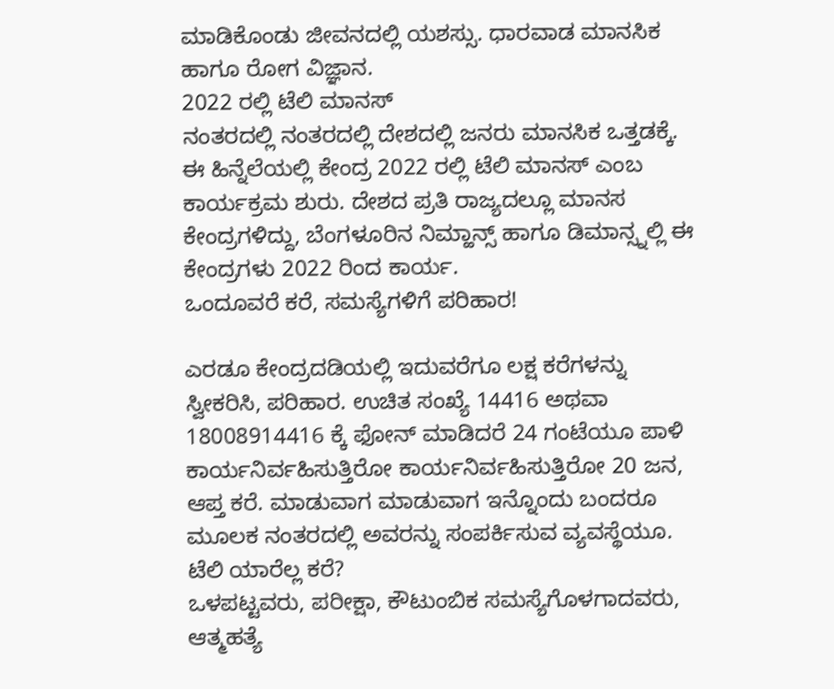ಮಾಡಿಕೊಂಡು ಜೀವನದಲ್ಲಿ ಯಶಸ್ಸು. ಧಾರವಾಡ ಮಾನಸಿಕ ಹಾಗೂ ರೋಗ ವಿಜ್ಞಾನ.
2022 ರಲ್ಲಿ ಟೆಲಿ ಮಾನಸ್
ನಂತರದಲ್ಲಿ ನಂತರದಲ್ಲಿ ದೇಶದಲ್ಲಿ ಜನರು ಮಾನಸಿಕ ಒತ್ತಡಕ್ಕೆ. ಈ ಹಿನ್ನೆಲೆಯಲ್ಲಿ ಕೇಂದ್ರ 2022 ರಲ್ಲಿ ಟೆಲಿ ಮಾನಸ್ ಎಂಬ ಕಾರ್ಯಕ್ರಮ ಶುರು. ದೇಶದ ಪ್ರತಿ ರಾಜ್ಯದಲ್ಲೂ ಮಾನಸ ಕೇಂದ್ರಗಳಿದ್ದು, ಬೆಂಗಳೂರಿನ ನಿಮ್ಹಾನ್ಸ್ ಹಾಗೂ ಡಿಮಾನ್ಸ್ನಲ್ಲಿ ಈ ಕೇಂದ್ರಗಳು 2022 ರಿಂದ ಕಾರ್ಯ.
ಒಂದೂವರೆ ಕರೆ, ಸಮಸ್ಯೆಗಳಿಗೆ ಪರಿಹಾರ!

ಎರಡೂ ಕೇಂದ್ರದಡಿಯಲ್ಲಿ ಇದುವರೆಗೂ ಲಕ್ಷ ಕರೆಗಳನ್ನು ಸ್ವೀಕರಿಸಿ, ಪರಿಹಾರ. ಉಚಿತ ಸಂಖ್ಯೆ 14416 ಅಥವಾ 18008914416 ಕ್ಕೆ ಫೋನ್ ಮಾಡಿದರೆ 24 ಗಂಟೆಯೂ ಪಾಳಿ ಕಾರ್ಯನಿರ್ವಹಿಸುತ್ತಿರೋ ಕಾರ್ಯನಿರ್ವಹಿಸುತ್ತಿರೋ 20 ಜನ, ಆಪ್ತ ಕರೆ. ಮಾಡುವಾಗ ಮಾಡುವಾಗ ಇನ್ನೊಂದು ಬಂದರೂ ಮೂಲಕ ನಂತರದಲ್ಲಿ ಅವರನ್ನು ಸಂಪರ್ಕಿಸುವ ವ್ಯವಸ್ಥೆಯೂ.
ಟೆಲಿ ಯಾರೆಲ್ಲ ಕರೆ?
ಒಳಪಟ್ಟವರು, ಪರೀಕ್ಷಾ, ಕೌಟುಂಬಿಕ ಸಮಸ್ಯೆಗೊಳಗಾದವರು, ಆತ್ಮಹತ್ಯೆ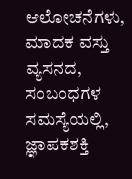ಆಲೋಚನೆಗಳು, ಮಾದಕ ವಸ್ತು ವ್ಯಸನದ, ಸಂಬಂಧಗಳ ಸಮಸ್ಯೆಯಲ್ಲಿ, ಜ್ಞಾಪಕಶಕ್ತಿ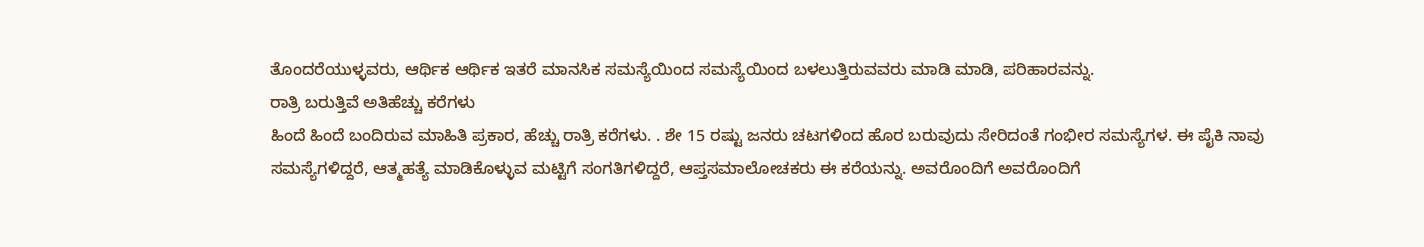ತೊಂದರೆಯುಳ್ಳವರು, ಆರ್ಥಿಕ ಆರ್ಥಿಕ ಇತರೆ ಮಾನಸಿಕ ಸಮಸ್ಯೆಯಿಂದ ಸಮಸ್ಯೆಯಿಂದ ಬಳಲುತ್ತಿರುವವರು ಮಾಡಿ ಮಾಡಿ, ಪರಿಹಾರವನ್ನು.
ರಾತ್ರಿ ಬರುತ್ತಿವೆ ಅತಿಹೆಚ್ಚು ಕರೆಗಳು
ಹಿಂದೆ ಹಿಂದೆ ಬಂದಿರುವ ಮಾಹಿತಿ ಪ್ರಕಾರ, ಹೆಚ್ಚು ರಾತ್ರಿ ಕರೆಗಳು. . ಶೇ 15 ರಷ್ಟು ಜನರು ಚಟಗಳಿಂದ ಹೊರ ಬರುವುದು ಸೇರಿದಂತೆ ಗಂಭೀರ ಸಮಸ್ಯೆಗಳ. ಈ ಪೈಕಿ ನಾವು ಸಮಸ್ಯೆಗಳಿದ್ದರೆ, ಆತ್ಮಹತ್ಯೆ ಮಾಡಿಕೊಳ್ಳುವ ಮಟ್ಟಿಗೆ ಸಂಗತಿಗಳಿದ್ದರೆ, ಆಪ್ತಸಮಾಲೋಚಕರು ಈ ಕರೆಯನ್ನು. ಅವರೊಂದಿಗೆ ಅವರೊಂದಿಗೆ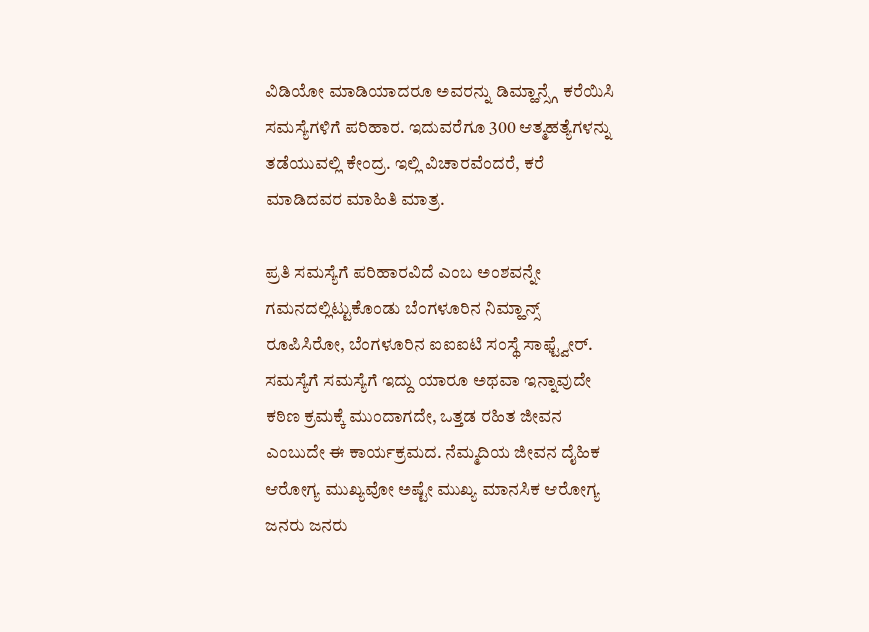ವಿಡಿಯೋ ಮಾಡಿಯಾದರೂ ಅವರನ್ನು ಡಿಮ್ಹಾನ್ಸ್ಗೆ ಕರೆಯಿಸಿ ಸಮಸ್ಯೆಗಳಿಗೆ ಪರಿಹಾರ. ಇದುವರೆಗೂ 300 ಆತ್ಮಹತ್ಯೆಗಳನ್ನು ತಡೆಯುವಲ್ಲಿ ಕೇಂದ್ರ. ಇಲ್ಲಿ ವಿಚಾರವೆಂದರೆ, ಕರೆ ಮಾಡಿದವರ ಮಾಹಿತಿ ಮಾತ್ರ.

ಪ್ರತಿ ಸಮಸ್ಯೆಗೆ ಪರಿಹಾರವಿದೆ ಎಂಬ ಅಂಶವನ್ನೇ ಗಮನದಲ್ಲಿಟ್ಟುಕೊಂಡು ಬೆಂಗಳೂರಿನ ನಿಮ್ಹಾನ್ಸ್ ರೂಪಿಸಿರೋ, ಬೆಂಗಳೂರಿನ ಐಐಐಟಿ ಸಂಸ್ಥೆ ಸಾಫ್ಟ್ವೇರ್. ಸಮಸ್ಯೆಗೆ ಸಮಸ್ಯೆಗೆ ಇದ್ದು ಯಾರೂ ಅಥವಾ ಇನ್ನಾವುದೇ ಕಠಿಣ ಕ್ರಮಕ್ಕೆ ಮುಂದಾಗದೇ, ಒತ್ತಡ ರಹಿತ ಜೀವನ ಎಂಬುದೇ ಈ ಕಾರ್ಯಕ್ರಮದ. ನೆಮ್ಮದಿಯ ಜೀವನ ದೈಹಿಕ ಆರೋಗ್ಯ ಮುಖ್ಯವೋ ಅಷ್ಟೇ ಮುಖ್ಯ ಮಾನಸಿಕ ಆರೋಗ್ಯ ಜನರು ಜನರು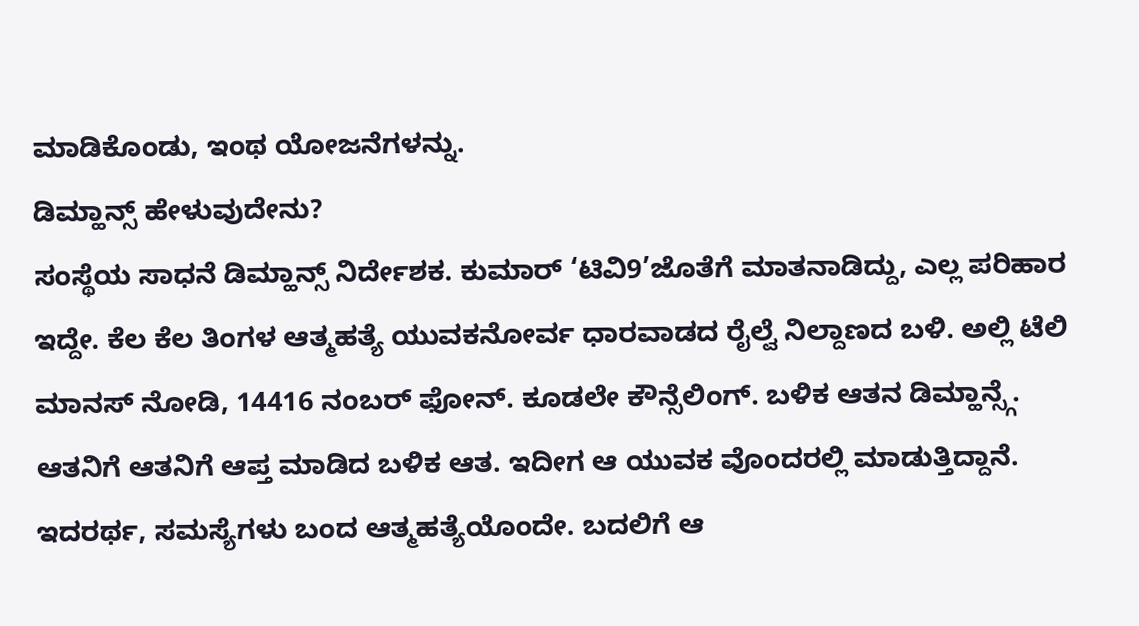ಮಾಡಿಕೊಂಡು, ಇಂಥ ಯೋಜನೆಗಳನ್ನು.
ಡಿಮ್ಹಾನ್ಸ್ ಹೇಳುವುದೇನು?
ಸಂಸ್ಥೆಯ ಸಾಧನೆ ಡಿಮ್ಹಾನ್ಸ್ ನಿರ್ದೇಶಕ. ಕುಮಾರ್ ‘ಟಿವಿ9’ಜೊತೆಗೆ ಮಾತನಾಡಿದ್ದು, ಎಲ್ಲ ಪರಿಹಾರ ಇದ್ದೇ. ಕೆಲ ಕೆಲ ತಿಂಗಳ ಆತ್ಮಹತ್ಯೆ ಯುವಕನೋರ್ವ ಧಾರವಾಡದ ರೈಲ್ವೆ ನಿಲ್ದಾಣದ ಬಳಿ. ಅಲ್ಲಿ ಟೆಲಿ ಮಾನಸ್ ನೋಡಿ, 14416 ನಂಬರ್ ಫೋನ್. ಕೂಡಲೇ ಕೌನ್ಸೆಲಿಂಗ್. ಬಳಿಕ ಆತನ ಡಿಮ್ಹಾನ್ಸ್ಗೆ. ಆತನಿಗೆ ಆತನಿಗೆ ಆಪ್ತ ಮಾಡಿದ ಬಳಿಕ ಆತ. ಇದೀಗ ಆ ಯುವಕ ವೊಂದರಲ್ಲಿ ಮಾಡುತ್ತಿದ್ದಾನೆ. ಇದರರ್ಥ, ಸಮಸ್ಯೆಗಳು ಬಂದ ಆತ್ಮಹತ್ಯೆಯೊಂದೇ. ಬದಲಿಗೆ ಆ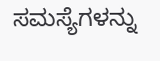ಸಮಸ್ಯೆಗಳನ್ನು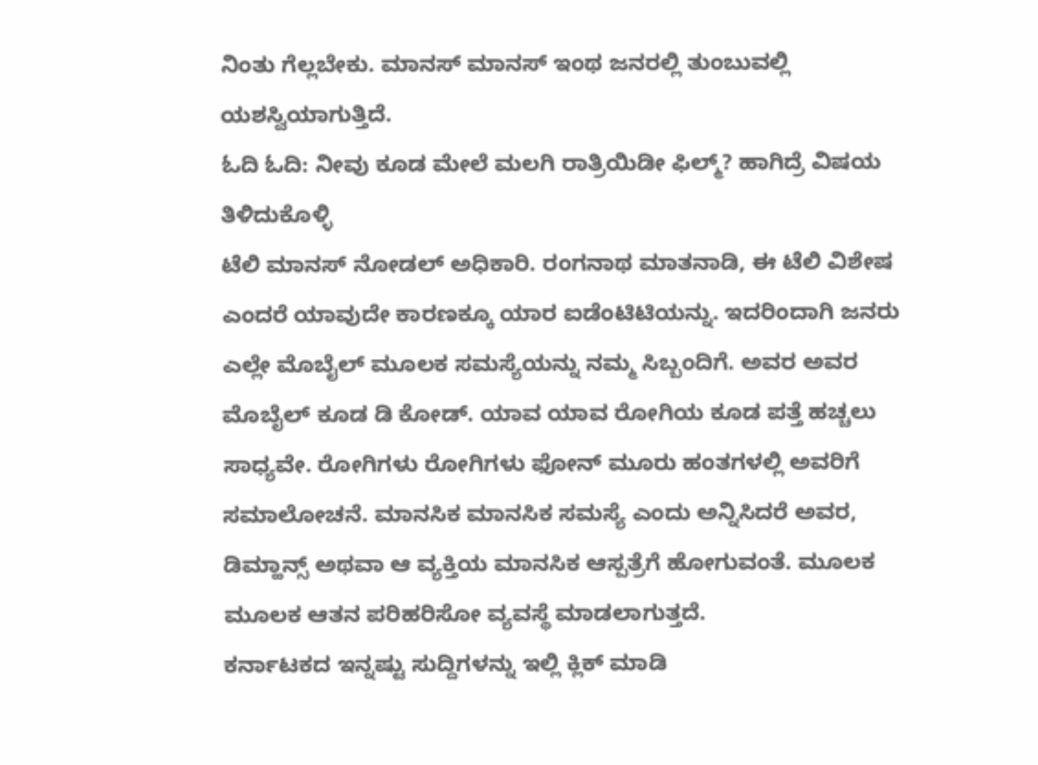ನಿಂತು ಗೆಲ್ಲಬೇಕು. ಮಾನಸ್ ಮಾನಸ್ ಇಂಥ ಜನರಲ್ಲಿ ತುಂಬುವಲ್ಲಿ ಯಶಸ್ವಿಯಾಗುತ್ತಿದೆ.
ಓದಿ ಓದಿ: ನೀವು ಕೂಡ ಮೇಲೆ ಮಲಗಿ ರಾತ್ರಿಯಿಡೀ ಫಿಲ್ಮ್? ಹಾಗಿದ್ರೆ ವಿಷಯ ತಿಳಿದುಕೊಳ್ಳಿ
ಟೆಲಿ ಮಾನಸ್ ನೋಡಲ್ ಅಧಿಕಾರಿ. ರಂಗನಾಥ ಮಾತನಾಡಿ, ಈ ಟೆಲಿ ವಿಶೇಷ ಎಂದರೆ ಯಾವುದೇ ಕಾರಣಕ್ಕೂ ಯಾರ ಐಡೆಂಟಿಟಿಯನ್ನು. ಇದರಿಂದಾಗಿ ಜನರು ಎಲ್ಲೇ ಮೊಬೈಲ್ ಮೂಲಕ ಸಮಸ್ಯೆಯನ್ನು ನಮ್ಮ ಸಿಬ್ಬಂದಿಗೆ. ಅವರ ಅವರ ಮೊಬೈಲ್ ಕೂಡ ಡಿ ಕೋಡ್. ಯಾವ ಯಾವ ರೋಗಿಯ ಕೂಡ ಪತ್ತೆ ಹಚ್ಚಲು ಸಾಧ್ಯವೇ. ರೋಗಿಗಳು ರೋಗಿಗಳು ಫೋನ್ ಮೂರು ಹಂತಗಳಲ್ಲಿ ಅವರಿಗೆ ಸಮಾಲೋಚನೆ. ಮಾನಸಿಕ ಮಾನಸಿಕ ಸಮಸ್ಯೆ ಎಂದು ಅನ್ನಿಸಿದರೆ ಅವರ, ಡಿಮ್ಹಾನ್ಸ್ ಅಥವಾ ಆ ವ್ಯಕ್ತಿಯ ಮಾನಸಿಕ ಆಸ್ಪತ್ರೆಗೆ ಹೋಗುವಂತೆ. ಮೂಲಕ ಮೂಲಕ ಆತನ ಪರಿಹರಿಸೋ ವ್ಯವಸ್ಥೆ ಮಾಡಲಾಗುತ್ತದೆ.
ಕರ್ನಾಟಕದ ಇನ್ನಷ್ಟು ಸುದ್ದಿಗಳನ್ನು ಇಲ್ಲಿ ಕ್ಲಿಕ್ ಮಾಡಿ